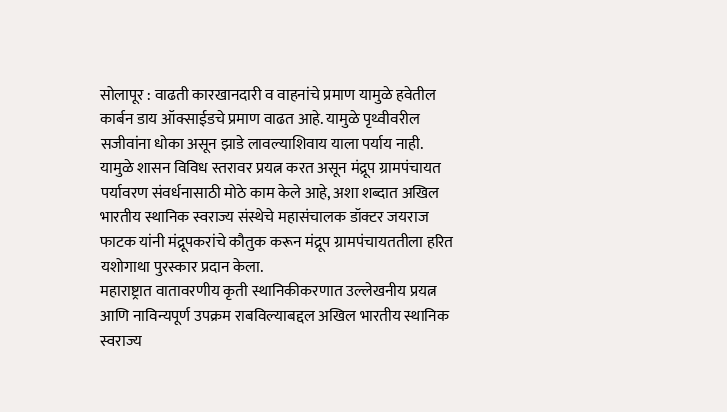सोलापूर : वाढती कारखानदारी व वाहनांचे प्रमाण यामुळे हवेतील कार्बन डाय ऑक्साईडचे प्रमाण वाढत आहे. यामुळे पृथ्वीवरील सजीवांना धोका असून झाडे लावल्याशिवाय याला पर्याय नाही. यामुळे शासन विविध स्तरावर प्रयत्न करत असून मंद्रूप ग्रामपंचायत पर्यावरण संवर्धनासाठी मोठे काम केले आहे, अशा शब्दात अखिल भारतीय स्थानिक स्वराज्य संस्थेचे महासंचालक डॉक्टर जयराज फाटक यांनी मंद्रूपकरांचे कौतुक करून मंद्रूप ग्रामपंचायततीला हरित यशोगाथा पुरस्कार प्रदान केला.
महाराष्ट्रात वातावरणीय कृती स्थानिकीकरणात उल्लेखनीय प्रयत्न आणि नाविन्यपूर्ण उपक्रम राबविल्याबद्दल अखिल भारतीय स्थानिक स्वराज्य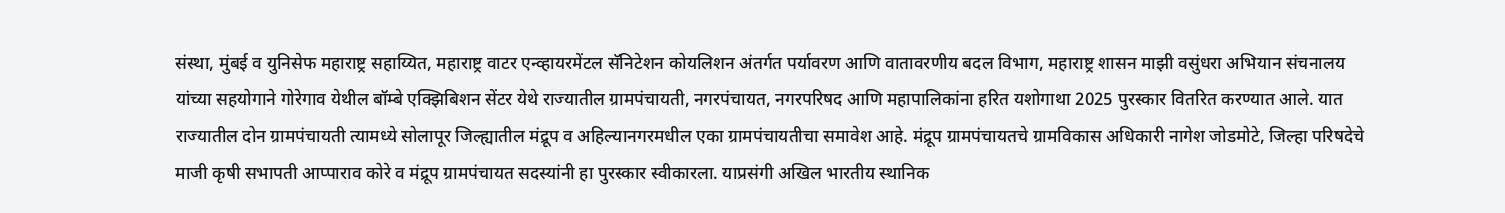संस्था, मुंबई व युनिसेफ महाराष्ट्र सहाय्यित, महाराष्ट्र वाटर एन्व्हायरमेंटल सॅनिटेशन कोयलिशन अंतर्गत पर्यावरण आणि वातावरणीय बदल विभाग, महाराष्ट्र शासन माझी वसुंधरा अभियान संचनालय यांच्या सहयोगाने गोरेगाव येथील बॉम्बे एक्झिबिशन सेंटर येथे राज्यातील ग्रामपंचायती, नगरपंचायत, नगरपरिषद आणि महापालिकांना हरित यशोगाथा 2025 पुरस्कार वितरित करण्यात आले. यात राज्यातील दोन ग्रामपंचायती त्यामध्ये सोलापूर जिल्ह्यातील मंद्रूप व अहिल्यानगरमधील एका ग्रामपंचायतीचा समावेश आहे. मंद्रूप ग्रामपंचायतचे ग्रामविकास अधिकारी नागेश जोडमोटे, जिल्हा परिषदेचे माजी कृषी सभापती आप्पाराव कोरे व मंद्रूप ग्रामपंचायत सदस्यांनी हा पुरस्कार स्वीकारला. याप्रसंगी अखिल भारतीय स्थानिक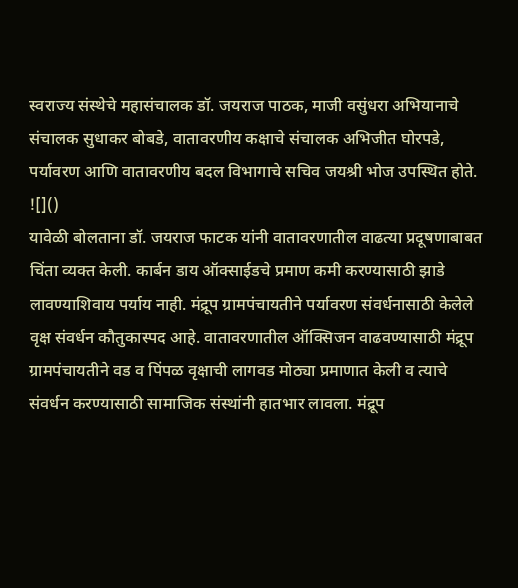स्वराज्य संस्थेचे महासंचालक डॉ. जयराज पाठक, माजी वसुंधरा अभियानाचे संचालक सुधाकर बोबडे, वातावरणीय कक्षाचे संचालक अभिजीत घोरपडे, पर्यावरण आणि वातावरणीय बदल विभागाचे सचिव जयश्री भोज उपस्थित होते.
![]()
यावेळी बोलताना डॉ. जयराज फाटक यांनी वातावरणातील वाढत्या प्रदूषणाबाबत चिंता व्यक्त केली. कार्बन डाय ऑक्साईडचे प्रमाण कमी करण्यासाठी झाडे लावण्याशिवाय पर्याय नाही. मंद्रूप ग्रामपंचायतीने पर्यावरण संवर्धनासाठी केलेले वृक्ष संवर्धन कौतुकास्पद आहे. वातावरणातील ऑक्सिजन वाढवण्यासाठी मंद्रूप ग्रामपंचायतीने वड व पिंपळ वृक्षाची लागवड मोठ्या प्रमाणात केली व त्याचे संवर्धन करण्यासाठी सामाजिक संस्थांनी हातभार लावला. मंद्रूप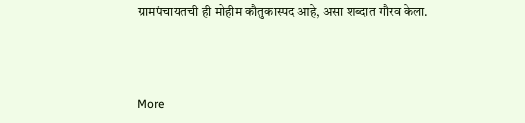ग्रामपंचायतची ही मोहीम कौतुकास्पद आहे, असा शब्दात गौरव केला.



More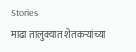Stories
माढा तालुक्यात शेतकऱ्यांच्या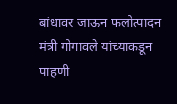बांधावर जाऊन फलोत्पादन मंत्री गोगावले यांच्याकडून पाहणी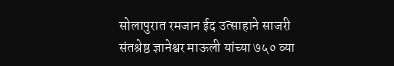सोलापुरात रमजान ईद उत्साहाने साजरी
संतश्रेष्ठ ज्ञानेश्वर माऊली यांच्या ७५० व्या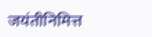जयंतीनिमित्त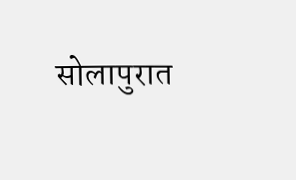सोलापुरात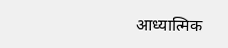आध्यात्मिक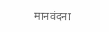मानवंदना